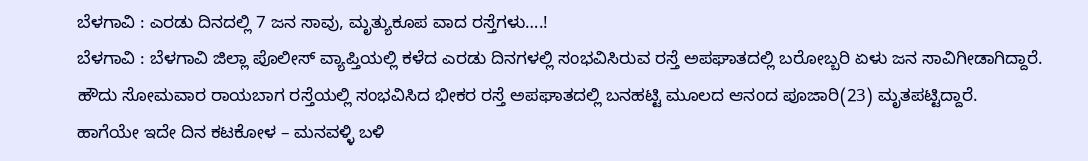ಬೆಳಗಾವಿ : ಎರಡು ದಿನದಲ್ಲಿ 7 ಜನ ಸಾವು, ಮೃತ್ಯುಕೂಪ ವಾದ ರಸ್ತೆಗಳು….!
ಬೆಳಗಾವಿ : ಬೆಳಗಾವಿ ಜಿಲ್ಲಾ ಪೊಲೀಸ್ ವ್ಯಾಪ್ತಿಯಲ್ಲಿ ಕಳೆದ ಎರಡು ದಿನಗಳಲ್ಲಿ ಸಂಭವಿಸಿರುವ ರಸ್ತೆ ಅಪಘಾತದಲ್ಲಿ ಬರೋಬ್ಬರಿ ಏಳು ಜನ ಸಾವಿಗೀಡಾಗಿದ್ದಾರೆ.
ಹೌದು ಸೋಮವಾರ ರಾಯಬಾಗ ರಸ್ತೆಯಲ್ಲಿ ಸಂಭವಿಸಿದ ಭೀಕರ ರಸ್ತೆ ಅಪಘಾತದಲ್ಲಿ ಬನಹಟ್ಟಿ ಮೂಲದ ಆನಂದ ಪೂಜಾರಿ(23) ಮೃತಪಟ್ಟಿದ್ದಾರೆ.
ಹಾಗೆಯೇ ಇದೇ ದಿನ ಕಟಕೋಳ – ಮನವಳ್ಳಿ ಬಳಿ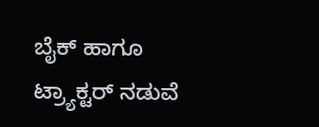ಬೈಕ್ ಹಾಗೂ ಟ್ರ್ಯಾಕ್ಟರ್ ನಡುವೆ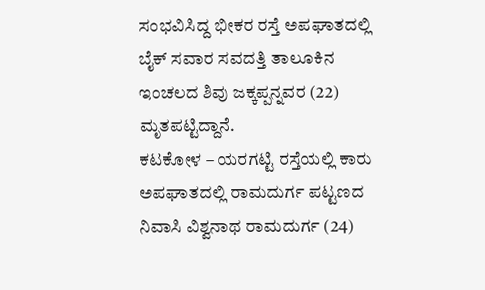ಸಂಭವಿಸಿದ್ದ ಭೀಕರ ರಸ್ತೆ ಅಪಘಾತದಲ್ಲಿ ಬೈಕ್ ಸವಾರ ಸವದತ್ತಿ ತಾಲೂಕಿನ ಇಂಚಲದ ಶಿವು ಜಕ್ಕಪ್ಪನ್ನವರ (22) ಮೃತಪಟ್ಟಿದ್ದಾನೆ.
ಕಟಕೋಳ – ಯರಗಟ್ಟಿ ರಸ್ತೆಯಲ್ಲಿ ಕಾರು ಅಪಘಾತದಲ್ಲಿ ರಾಮದುರ್ಗ ಪಟ್ಟಣದ ನಿವಾಸಿ ವಿಶ್ವನಾಥ ರಾಮದುರ್ಗ (24)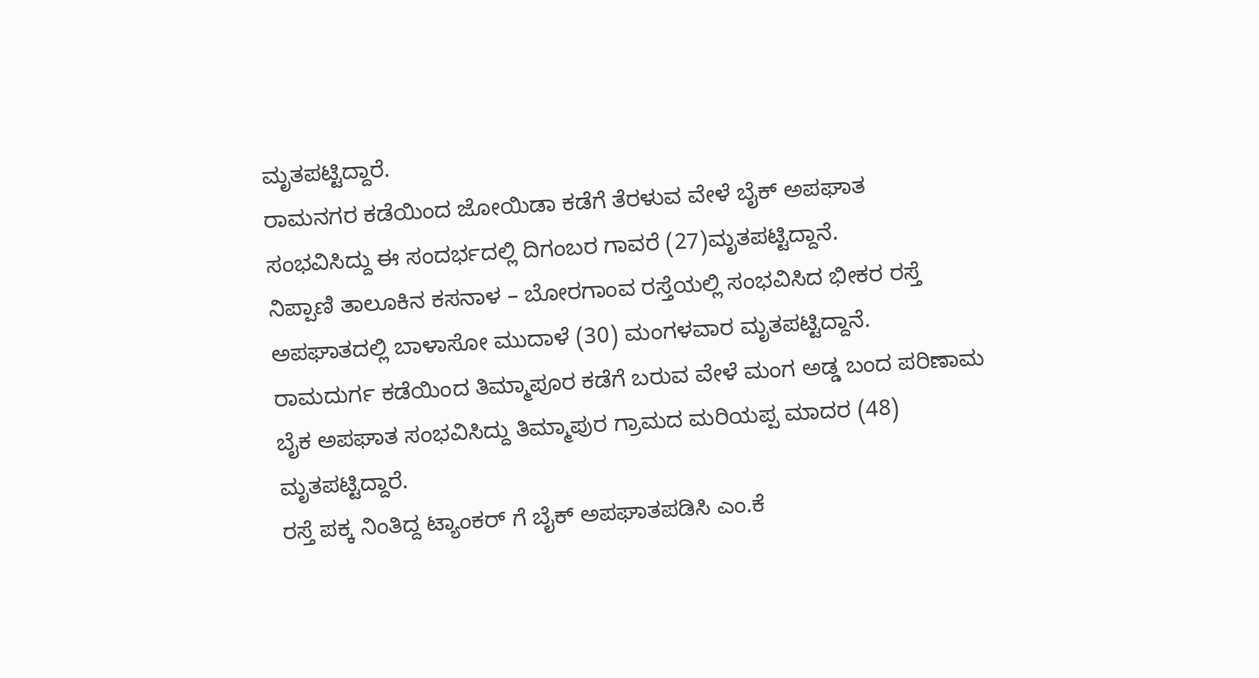ಮೃತಪಟ್ಟಿದ್ದಾರೆ.
ರಾಮನಗರ ಕಡೆಯಿಂದ ಜೋಯಿಡಾ ಕಡೆಗೆ ತೆರಳುವ ವೇಳೆ ಬೈಕ್ ಅಪಘಾತ ಸಂಭವಿಸಿದ್ದು ಈ ಸಂದರ್ಭದಲ್ಲಿ ದಿಗಂಬರ ಗಾವರೆ (27)ಮೃತಪಟ್ಟಿದ್ದಾನೆ.
ನಿಪ್ಪಾಣಿ ತಾಲೂಕಿನ ಕಸನಾಳ – ಬೋರಗಾಂವ ರಸ್ತೆಯಲ್ಲಿ ಸಂಭವಿಸಿದ ಭೀಕರ ರಸ್ತೆ ಅಪಘಾತದಲ್ಲಿ ಬಾಳಾಸೋ ಮುದಾಳೆ (30) ಮಂಗಳವಾರ ಮೃತಪಟ್ಟಿದ್ದಾನೆ.
ರಾಮದುರ್ಗ ಕಡೆಯಿಂದ ತಿಮ್ಮಾಪೂರ ಕಡೆಗೆ ಬರುವ ವೇಳೆ ಮಂಗ ಅಡ್ಡ ಬಂದ ಪರಿಣಾಮ ಬೈಕ ಅಪಘಾತ ಸಂಭವಿಸಿದ್ದು ತಿಮ್ಮಾಪುರ ಗ್ರಾಮದ ಮರಿಯಪ್ಪ ಮಾದರ (48) ಮೃತಪಟ್ಟಿದ್ದಾರೆ.
ರಸ್ತೆ ಪಕ್ಕ ನಿಂತಿದ್ದ ಟ್ಯಾಂಕರ್ ಗೆ ಬೈಕ್ ಅಪಘಾತಪಡಿಸಿ ಎಂ.ಕೆ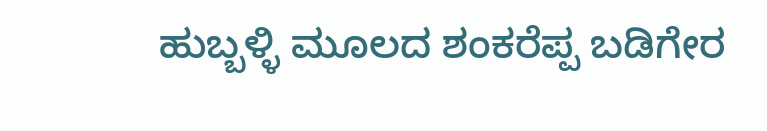ಹುಬ್ಬಳ್ಳಿ ಮೂಲದ ಶಂಕರೆಪ್ಪ ಬಡಿಗೇರ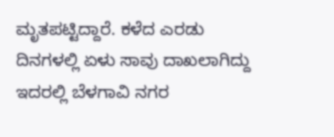ಮೃತಪಟ್ಟಿದ್ದಾರೆ. ಕಳೆದ ಎರಡು ದಿನಗಳಲ್ಲಿ ಏಳು ಸಾವು ದಾಖಲಾಗಿದ್ದು ಇದರಲ್ಲಿ ಬೆಳಗಾವಿ ನಗರ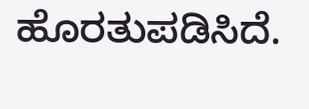ಹೊರತುಪಡಿಸಿದೆ.